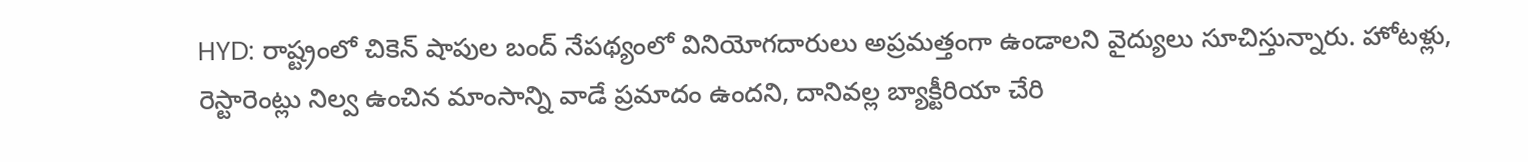HYD: రాష్ట్రంలో చికెన్ షాపుల బంద్ నేపథ్యంలో వినియోగదారులు అప్రమత్తంగా ఉండాలని వైద్యులు సూచిస్తున్నారు. హోటళ్లు, రెస్టారెంట్లు నిల్వ ఉంచిన మాంసాన్ని వాడే ప్రమాదం ఉందని, దానివల్ల బ్యాక్టీరియా చేరి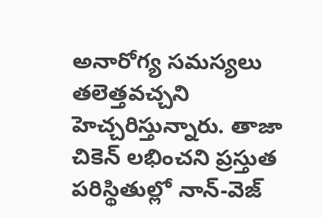అనారోగ్య సమస్యలు తలెత్తవచ్చని హెచ్చరిస్తున్నారు. తాజా చికెన్ లభించని ప్రస్తుత పరిస్థితుల్లో నాన్-వెజ్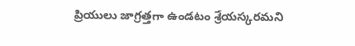ప్రియులు జాగ్రత్తగా ఉండటం శ్రేయస్కరమని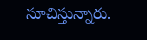సూచిస్తున్నారు.